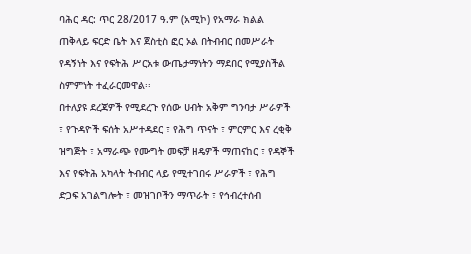ባሕር ዳር: ጥር 28/2017 ዓ.ም (አሚኮ) የአማራ ክልል ጠቅላይ ፍርድ ቤት እና ጀስቲስ ፎር ኦል በትብብር በመሥራት የዳኝነት እና የፍትሕ ሥርአቱ ውጤታማነትን ማደበር የሚያስችል ስምምነት ተፈራርመዋል፡፡
በተለያዩ ደረጃዎች የሚደረጉ የሰው ሀብት አቅም ግንባታ ሥራዎች ፣ የጉዳዮች ፍሰት አሥተዳደር ፣ የሕግ ጥናት ፣ ምርምር እና ረቂቅ ዝግጅት ፣ አማራጭ የሙግት መፍቻ ዘዴዎች ማጠናከር ፣ የዳኞች እና የፍትሕ አካላት ትብብር ላይ የሚተገበሩ ሥራዎች ፣ የሕግ ድጋፍ አገልግሎት ፣ መዝገቦችን ማጥራት ፣ የኅብረተሰብ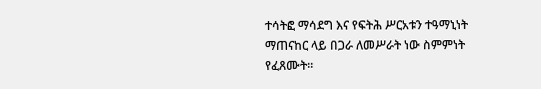ተሳትፎ ማሳደግ እና የፍትሕ ሥርአቱን ተዓማኒነት ማጠናከር ላይ በጋራ ለመሥራት ነው ስምምነት የፈጸሙት።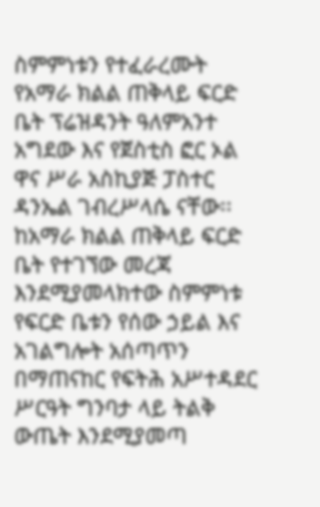ስምምነቱን የተፈራረሙት የአማራ ክልል ጠቅላይ ፍርድ ቤት ፕሬዝዳንት ዓለምአንተ አግደው እና የጀስቲስ ፎር ኦል ዋና ሥራ አስኪያጅ ፓስተር ዳንኤል ገብረሥላሴ ናቸው፡፡
ከአማራ ክልል ጠቅላይ ፍርድ ቤት የተገኘው መረጃ እንደሚያመላክተው ስምምነቱ የፍርድ ቤቱን የሰው ኃይል እና አገልግሎት አሰጣጥን በማጠናከር የፍትሕ አሥተዳደር ሥርዓት ግንባታ ላይ ትልቅ ውጤት እንደሚያመጣ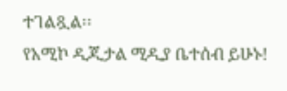ተገልጿል፡፡
የአሚኮ ዲጂታል ሚዲያ ቤተሰብ ይሁኑ!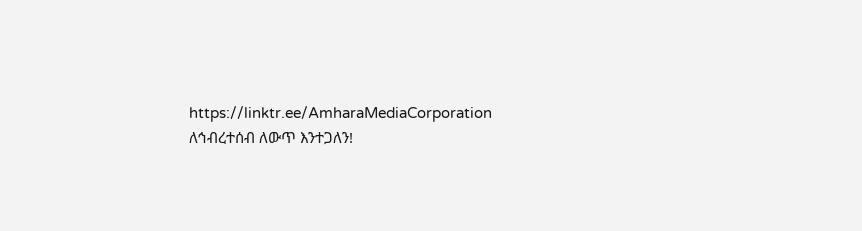https://linktr.ee/AmharaMediaCorporation
ለኅብረተሰብ ለውጥ እንተጋለን!